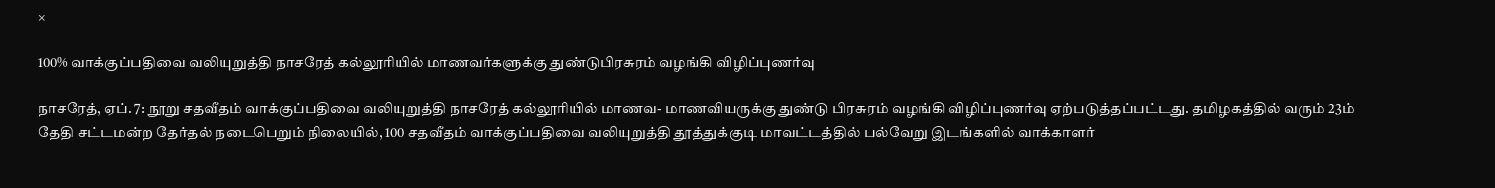×

100% வாக்குப்பதிவை வலியுறுத்தி நாசரேத் கல்லூரியில் மாணவர்களுக்கு துண்டுபிரசுரம் வழங்கி விழிப்புணர்வு

நாசரேத், ஏப். 7: நூறு சதவீதம் வாக்குப்பதிவை வலியுறுத்தி நாசரேத் கல்லூரியில் மாணவ- மாணவியருக்கு துண்டு பிரசுரம் வழங்கி விழிப்புணர்வு ஏற்படுத்தப்பட்டது. தமிழகத்தில் வரும் 23ம் தேதி சட்டமன்ற தேர்தல் நடைபெறும் நிலையில், 100 சதவீதம் வாக்குப்பதிவை வலியுறுத்தி தூத்துக்குடி மாவட்டத்தில் பல்வேறு இடங்களில் வாக்காளர்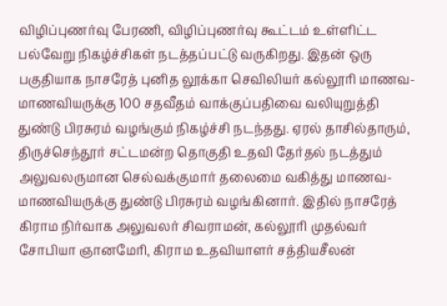விழிப்புணர்வு பேரணி, விழிப்புணர்வு கூட்டம் உள்ளிட்ட பல்வேறு நிகழ்ச்சிகள் நடத்தப்பட்டு வருகிறது. இதன் ஒரு பகுதியாக நாசரேத் புனித லூக்கா செவிலியர் கல்லூரி மாணவ- மாணவியருக்கு 100 சதவீதம் வாக்குப்பதிவை வலியுறுத்தி துண்டு பிரசுரம் வழங்கும் நிகழ்ச்சி நடந்தது. ஏரல் தாசில்தாரும், திருச்செந்தூர் சட்டமன்ற தொகுதி உதவி தேர்தல் நடத்தும் அலுவலருமான செல்வக்குமார் தலைமை வகித்து மாணவ- மாணவியருக்கு துண்டு பிரசுரம் வழங்கினார். இதில் நாசரேத் கிராம நிர்வாக அலுவலர் சிவராமன், கல்லூரி முதல்வர் சோபியா ஞானமேரி, கிராம உதவியாளர் சத்தியசீலன்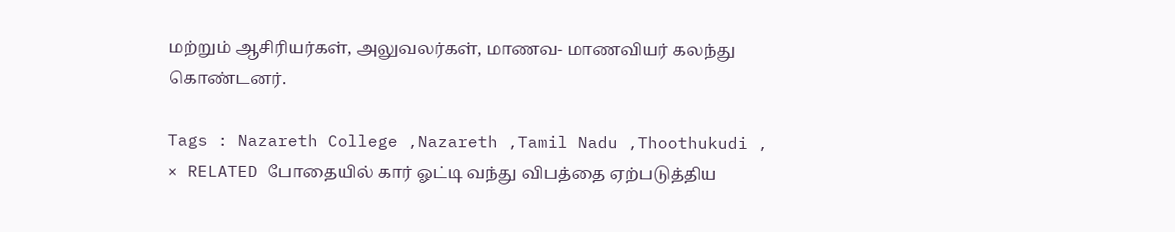மற்றும் ஆசிரியர்கள், அலுவலர்கள், மாணவ- மாணவியர் கலந்து கொண்டனர்.

Tags : Nazareth College ,Nazareth ,Tamil Nadu ,Thoothukudi ,
× RELATED போதையில் கார் ஓட்டி வந்து விபத்தை ஏற்படுத்திய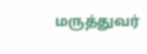மருத்துவர்